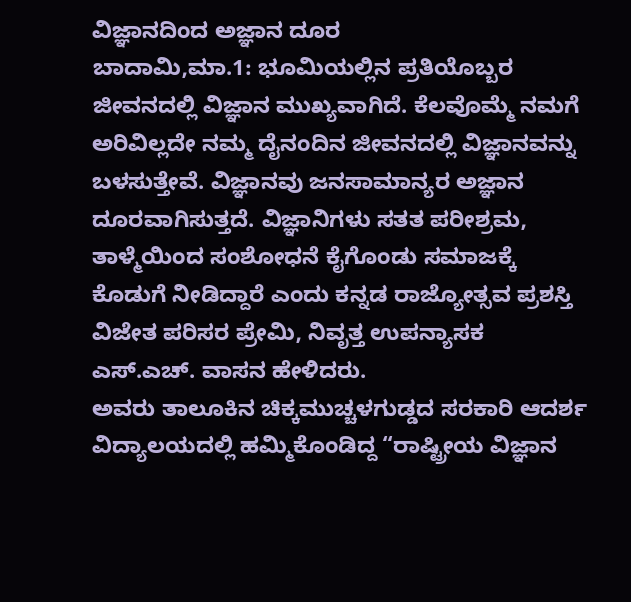ವಿಜ್ಞಾನದಿಂದ ಅಜ್ಞಾನ ದೂರ
ಬಾದಾಮಿ,ಮಾ.1: ಭೂಮಿಯಲ್ಲಿನ ಪ್ರತಿಯೊಬ್ಬರ ಜೀವನದಲ್ಲಿ ವಿಜ್ಞಾನ ಮುಖ್ಯವಾಗಿದೆ. ಕೆಲವೊಮ್ಮೆ ನಮಗೆ ಅರಿವಿಲ್ಲದೇ ನಮ್ಮ ದೈನಂದಿನ ಜೀವನದಲ್ಲಿ ವಿಜ್ಞಾನವನ್ನು ಬಳಸುತ್ತೇವೆ. ವಿಜ್ಞಾನವು ಜನಸಾಮಾನ್ಯರ ಅಜ್ಞಾನ ದೂರವಾಗಿಸುತ್ತದೆ. ವಿಜ್ಞಾನಿಗಳು ಸತತ ಪರೀಶ್ರಮ, ತಾಳ್ಮೆಯಿಂದ ಸಂಶೋಧನೆ ಕೈಗೊಂಡು ಸಮಾಜಕ್ಕೆ ಕೊಡುಗೆ ನೀಡಿದ್ದಾರೆ ಎಂದು ಕನ್ನಡ ರಾಜ್ಯೋತ್ಸವ ಪ್ರಶಸ್ತಿ ವಿಜೇತ ಪರಿಸರ ಪ್ರೇಮಿ, ನಿವೃತ್ತ ಉಪನ್ಯಾಸಕ ಎಸ್.ಎಚ್. ವಾಸನ ಹೇಳಿದರು.
ಅವರು ತಾಲೂಕಿನ ಚಿಕ್ಕಮುಚ್ಚಳಗುಡ್ಡದ ಸರಕಾರಿ ಆದರ್ಶ ವಿದ್ಯಾಲಯದಲ್ಲಿ ಹಮ್ಮಿಕೊಂಡಿದ್ದ “ರಾಷ್ಟ್ರೀಯ ವಿಜ್ಞಾನ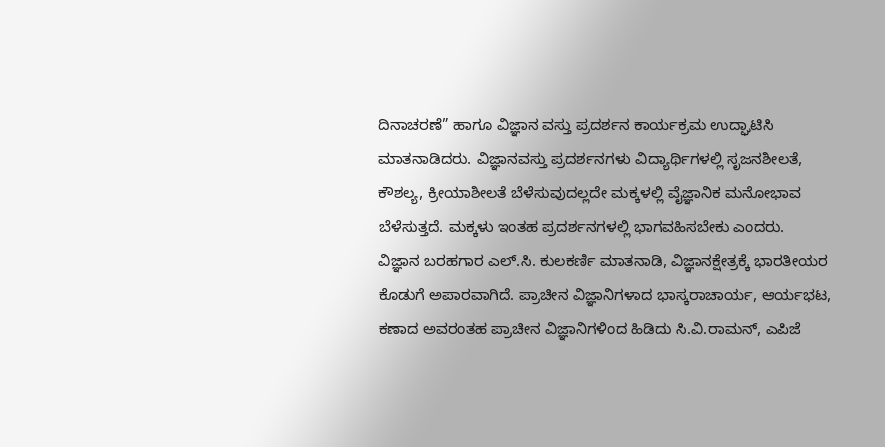ದಿನಾಚರಣೆ” ಹಾಗೂ ವಿಜ್ಞಾನ ವಸ್ತು ಪ್ರದರ್ಶನ ಕಾರ್ಯಕ್ರಮ ಉದ್ಘಾಟಿಸಿ ಮಾತನಾಡಿದರು. ವಿಜ್ಞಾನವಸ್ತು ಪ್ರದರ್ಶನಗಳು ವಿದ್ಯಾರ್ಥಿಗಳಲ್ಲಿ ಸೃಜನಶೀಲತೆ, ಕೌಶಲ್ಯ, ಕ್ರೀಯಾಶೀಲತೆ ಬೆಳೆಸುವುದಲ್ಲದೇ ಮಕ್ಕಳಲ್ಲಿ ವೈಜ್ಞಾನಿಕ ಮನೋಭಾವ ಬೆಳೆಸುತ್ತದೆ. ಮಕ್ಕಳು ಇಂತಹ ಪ್ರದರ್ಶನಗಳಲ್ಲಿ ಭಾಗವಹಿಸಬೇಕು ಎಂದರು.
ವಿಜ್ಞಾನ ಬರಹಗಾರ ಎಲ್.ಸಿ. ಕುಲಕರ್ಣಿ ಮಾತನಾಡಿ, ವಿಜ್ಞಾನಕ್ಷೇತ್ರಕ್ಕೆ ಭಾರತೀಯರ ಕೊಡುಗೆ ಅಪಾರವಾಗಿದೆ. ಪ್ರಾಚೀನ ವಿಜ್ಞಾನಿಗಳಾದ ಭಾಸ್ಕರಾಚಾರ್ಯ, ಆರ್ಯಭಟ, ಕಣಾದ ಅವರಂತಹ ಪ್ರಾಚೀನ ವಿಜ್ಞಾನಿಗಳಿಂದ ಹಿಡಿದು ಸಿ.ವಿ.ರಾಮನ್, ಎಪಿಜೆ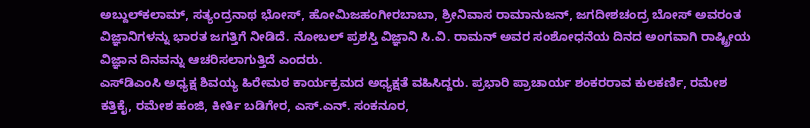ಅಬ್ದುಲ್‍ಕಲಾಮ್, ಸತ್ಯಂದ್ರನಾಥ ಭೋಸ್, ಹೋಮಿಜಹಂಗೀರಬಾಬಾ, ಶ್ರೀನಿವಾಸ ರಾಮಾನುಜನ್, ಜಗದೀಶಚಂದ್ರ ಬೋಸ್ ಅವರಂತ ವಿಜ್ಞಾನಿಗಳನ್ನು ಭಾರತ ಜಗತ್ತಿಗೆ ನೀಡಿದೆ. ನೋಬಲ್ ಪ್ರಶಸ್ತಿ ವಿಜ್ಞಾನಿ ಸಿ.ವಿ. ರಾಮನ್ ಅವರ ಸಂಶೋಧನೆಯ ದಿನದ ಅಂಗವಾಗಿ ರಾಷ್ಟ್ರೀಯ ವಿಜ್ಞಾನ ದಿನವನ್ನು ಆಚರಿಸಲಾಗುತ್ತಿದೆ ಎಂದರು.
ಎಸ್‍ಡಿಎಂಸಿ ಅಧ್ಯಕ್ಷ ಶಿವಯ್ಯ ಹಿರೇಮಠ ಕಾರ್ಯಕ್ರಮದ ಅಧ್ಯಕ್ಷತೆ ವಹಿಸಿದ್ದರು. ಪ್ರಭಾರಿ ಪ್ರಾಚಾರ್ಯ ಶಂಕರರಾವ ಕುಲಕರ್ಣಿ, ರಮೇಶ ಕತ್ತಿಕೈ, ರಮೇಶ ಹಂಜಿ, ಕೀರ್ತಿ ಬಡಿಗೇರ, ಎಸ್.ಎನ್. ಸಂಕನೂರ,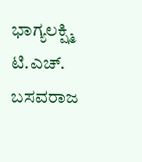ಭಾಗ್ಯಲಕ್ಷ್ಮಿ ಟಿ.ಎಚ್. ಬಸವರಾಜ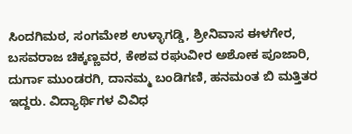ಸಿಂದಗಿಮಠ, ಸಂಗಮೇಶ ಉಳ್ಳಾಗಡ್ಡಿ, ಶ್ರೀನಿವಾಸ ಈಳಗೇರ, ಬಸವರಾಜ ಚಿಕ್ಕಣ್ಣವರ, ಕೇಶವ ರಘುವೀರ ಅಶೋಕ ಪೂಜಾರಿ, ದುರ್ಗಾ ಮುಂಡರಗಿ, ದಾನಮ್ಮ ಬಂಡಿಗಣಿ, ಹನಮಂತ ಬಿ ಮತ್ತಿತರ ಇದ್ದರು. ವಿದ್ಯಾರ್ಥಿಗಳ ವಿವಿಧ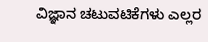ವಿಜ್ಞಾನ ಚಟುವಟಿಕೆಗಳು ಎಲ್ಲರ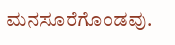ಮನಸೂರೆಗೊಂಡವು.